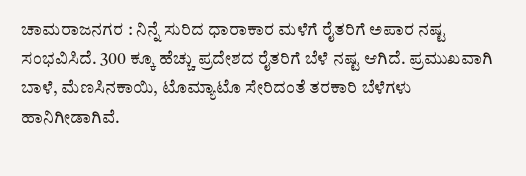ಚಾಮರಾಜನಗರ : ನಿನ್ನೆ ಸುರಿದ ಧಾರಾಕಾರ ಮಳೆಗೆ ರೈತರಿಗೆ ಅಪಾರ ನಷ್ಟ ಸಂಭವಿಸಿದೆ. 300 ಕ್ಕೂ ಹೆಚ್ಚು ಪ್ರದೇಶದ ರೈತರಿಗೆ ಬೆಳೆ ನಷ್ಟ ಆಗಿದೆ. ಪ್ರಮುಖವಾಗಿ ಬಾಳೆ, ಮೆಣಸಿನಕಾಯಿ, ಟೊಮ್ಯಾಟೊ ಸೇರಿದಂತೆ ತರಕಾರಿ ಬೆಳೆಗಳು ಹಾನಿಗೀಡಾಗಿವೆ.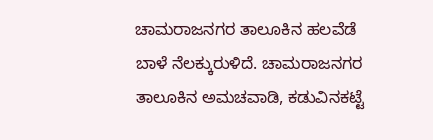ಚಾಮರಾಜನಗರ ತಾಲೂಕಿನ ಹಲವೆಡೆ ಬಾಳೆ ನೆಲಕ್ಕುರುಳಿದೆ. ಚಾಮರಾಜನಗರ ತಾಲೂಕಿನ ಅಮಚವಾಡಿ, ಕಡುವಿನಕಟ್ಟೆ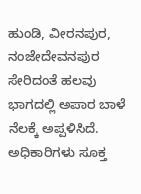ಹುಂಡಿ, ವೀರನಪುರ, ನಂಜೇದೇವನಪುರ ಸೇರಿದಂತೆ ಹಲವು ಭಾಗದಲ್ಲಿ ಅಪಾರ ಬಾಳೆ ನೆಲಕ್ಕೆ ಅಪ್ಪಳಿಸಿದೆ. ಅಧಿಕಾರಿಗಳು ಸೂಕ್ತ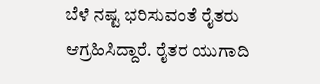ಬೆಳೆ ನಷ್ಟ ಭರಿಸುವಂತೆ ರೈತರು ಆಗ್ರಹಿಸಿದ್ದಾರೆ. ರೈತರ ಯುಗಾದಿ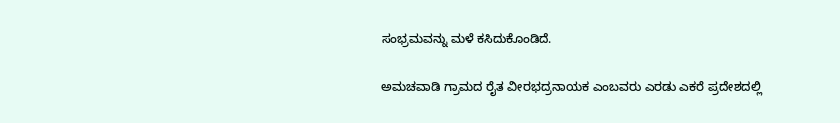ಸಂಭ್ರಮವನ್ನು ಮಳೆ ಕಸಿದುಕೊಂಡಿದೆ.

ಅಮಚವಾಡಿ ಗ್ರಾಮದ ರೈತ ವೀರಭದ್ರನಾಯಕ ಎಂಬವರು ಎರಡು ಎಕರೆ ಪ್ರದೇಶದಲ್ಲಿ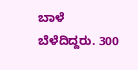ಬಾಳೆ ಬೆಳೆದಿದ್ದರು. 300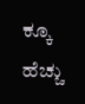ಕ್ಕೂ ಹೆಚ್ಚು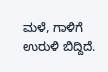ಮಳೆ, ಗಾಳಿಗೆ ಉರುಳಿ ಬಿದ್ದಿದೆ.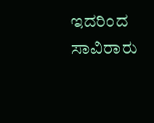ಇದರಿಂದ ಸಾವಿರಾರು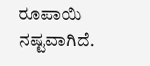ರೂಪಾಯಿ ನಷ್ಟವಾಗಿದೆ.